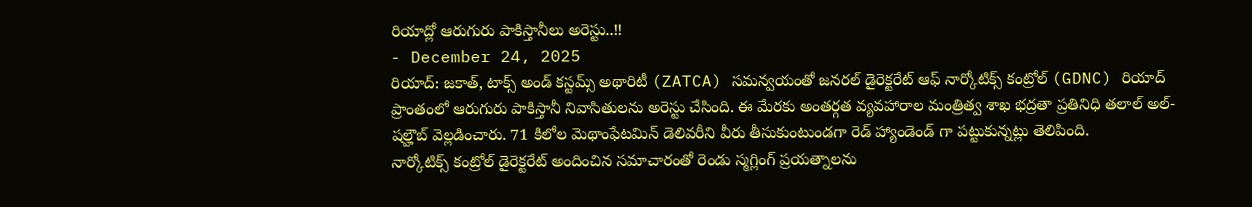రియాద్లో ఆరుగురు పాకిస్తానీలు అరెస్టు..!!
- December 24, 2025
రియాద్: జకాత్, టాక్స్ అండ్ కస్టమ్స్ అథారిటీ (ZATCA) సమన్వయంతో జనరల్ డైరెక్టరేట్ ఆఫ్ నార్కోటిక్స్ కంట్రోల్ (GDNC) రియాద్ ప్రాంతంలో ఆరుగురు పాకిస్తానీ నివాసితులను అరెస్టు చేసింది. ఈ మేరకు అంతర్గత వ్యవహారాల మంత్రిత్వ శాఖ భద్రతా ప్రతినిధి తలాల్ అల్-షల్హౌబ్ వెల్లడించారు. 71 కిలోల మెథాంఫేటమిన్ డెలివరీని వీరు తీసుకుంటుండగా రెడ్ హ్యాండెండ్ గా పట్టుకున్నట్లు తెలిపింది.
నార్కోటిక్స్ కంట్రోల్ డైరెక్టరేట్ అందించిన సమాచారంతో రెండు స్మగ్లింగ్ ప్రయత్నాలను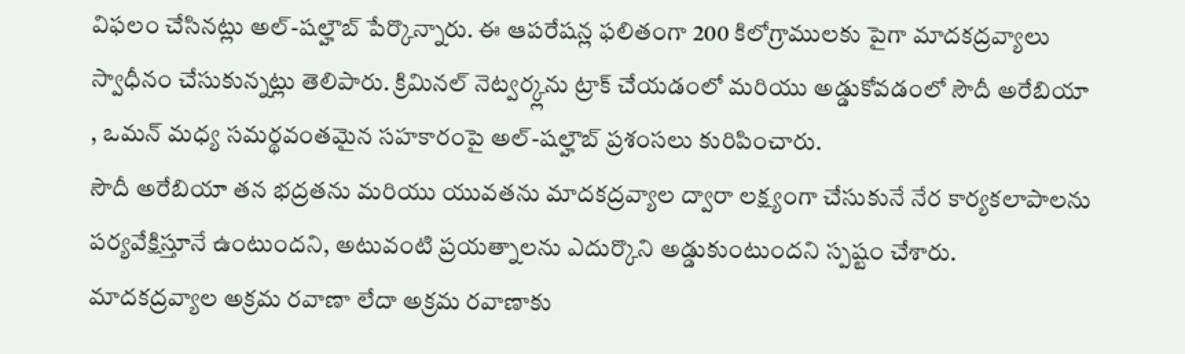విఫలం చేసినట్లు అల్-షల్హౌబ్ పేర్కొన్నారు. ఈ ఆపరేషన్ల ఫలితంగా 200 కిలోగ్రాములకు పైగా మాదకద్రవ్యాలు స్వాధీనం చేసుకున్నట్లు తెలిపారు. క్రిమినల్ నెట్వర్క్లను ట్రాక్ చేయడంలో మరియు అడ్డుకోవడంలో సౌదీ అరేబియా , ఒమన్ మధ్య సమర్థవంతమైన సహకారంపై అల్-షల్హౌబ్ ప్రశంసలు కురిపించారు.
సౌదీ అరేబియా తన భద్రతను మరియు యువతను మాదకద్రవ్యాల ద్వారా లక్ష్యంగా చేసుకునే నేర కార్యకలాపాలను పర్యవేక్షిస్తూనే ఉంటుందని, అటువంటి ప్రయత్నాలను ఎదుర్కొని అడ్డుకుంటుందని స్పష్టం చేశారు.
మాదకద్రవ్యాల అక్రమ రవాణా లేదా అక్రమ రవాణాకు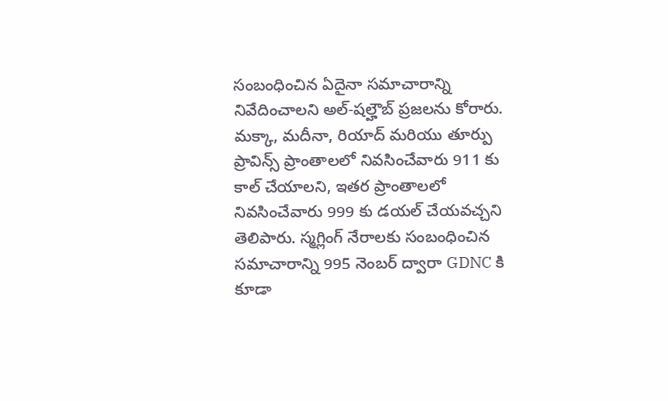సంబంధించిన ఏదైనా సమాచారాన్ని నివేదించాలని అల్-షల్హౌబ్ ప్రజలను కోరారు. మక్కా, మదీనా, రియాద్ మరియు తూర్పు ప్రావిన్స్ ప్రాంతాలలో నివసించేవారు 911 కు కాల్ చేయాలని, ఇతర ప్రాంతాలలో నివసించేవారు 999 కు డయల్ చేయవచ్చని తెలిపారు. స్మగ్లింగ్ నేరాలకు సంబంధించిన సమాచారాన్ని 995 నెంబర్ ద్వారా GDNC కి కూడా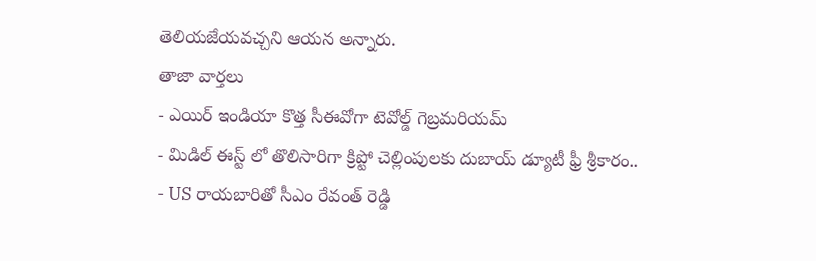తెలియజేయవచ్చని ఆయన అన్నారు.
తాజా వార్తలు
- ఎయిర్ ఇండియా కొత్త సీఈవోగా టెవోల్డ్ గెబ్రమరియమ్
- మిడిల్ ఈస్ట్ లో తొలిసారిగా క్రిప్టో చెల్లింపులకు దుబాయ్ డ్యూటీ ఫ్రీ శ్రీకారం..
- US రాయబారితో సీఎం రేవంత్ రెడ్డి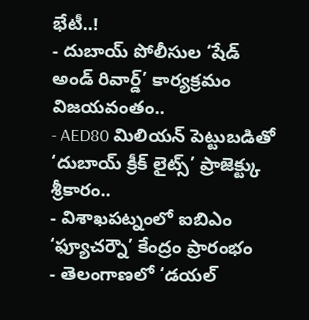భేటీ..!
- దుబాయ్ పోలీసుల ‘షేడ్ అండ్ రివార్డ్’ కార్యక్రమం విజయవంతం..
- AED80 మిలియన్ పెట్టుబడితో ‘దుబాయ్ క్రీక్ లైట్స్’ ప్రాజెక్ట్కు శ్రీకారం..
- విశాఖపట్నంలో ఐబిఎం ‘ఫ్యూచర్నౌ’ కేంద్రం ప్రారంభం
- తెలంగాణలో ‘డయల్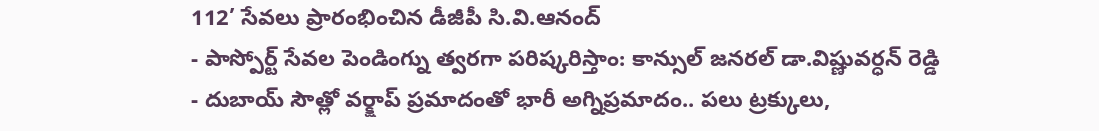112’ సేవలు ప్రారంభించిన డీజీపీ సి.వి.ఆనంద్
- పాస్పోర్ట్ సేవల పెండింగ్ను త్వరగా పరిష్కరిస్తాం: కాన్సుల్ జనరల్ డా.విష్ణువర్ధన్ రెడ్డి
- దుబాయ్ సౌత్లో వర్క్షాప్ ప్రమాదంతో భారీ అగ్నిప్రమాదం.. పలు ట్రక్కులు,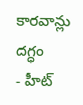కారవాన్లు దగ్ధం
- హీట్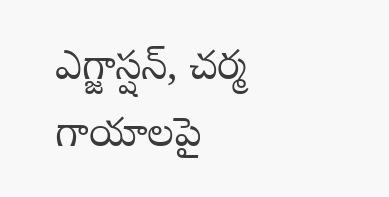ఎగ్జాస్షన్, చర్మ గాయాలపై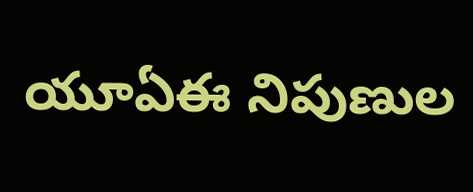యూఏఈ నిపుణుల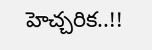హెచ్చరిక..!!